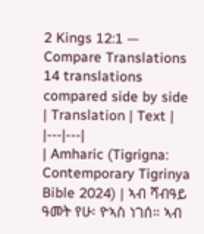2 Kings 12:1 — Compare Translations
14 translations compared side by side
| Translation | Text |
|---|---|
| Amharic (Tigrigna: Contemporary Tigrinya Bible 2024) | ኣብ ሻብዓይ ዓመት የሁ፡ ዮኣስ ነገሰ። ኣብ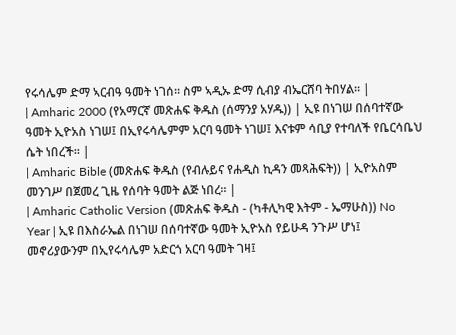የሩሳሌም ድማ ኣርብዓ ዓመት ነገሰ። ስም ኣዲኡ ድማ ሲብያ ብኤርሸባ ትበሃል። |
| Amharic 2000 (የአማርኛ መጽሐፍ ቅዱስ (ሰማንያ አሃዱ)) | ኢዩ በነገሠ በሰባተኛው ዓመት ኢዮአስ ነገሠ፤ በኢየሩሳሌምም አርባ ዓመት ነገሠ፤ እናቱም ሳቢያ የተባለች የቤርሳቤህ ሴት ነበረች። |
| Amharic Bible (መጽሐፍ ቅዱስ (የብሉይና የሐዲስ ኪዳን መጻሕፍት)) | ኢዮአስም መንገሥ በጀመረ ጊዜ የሰባት ዓመት ልጅ ነበረ። |
| Amharic Catholic Version (መጽሐፍ ቅዱስ - (ካቶሊካዊ እትም - ኤማሁስ)) No Year | ኢዩ በእስራኤል በነገሠ በሰባተኛው ዓመት ኢዮአስ የይሁዳ ንጉሥ ሆነ፤ መኖሪያውንም በኢየሩሳሌም አድርጎ አርባ ዓመት ገዛ፤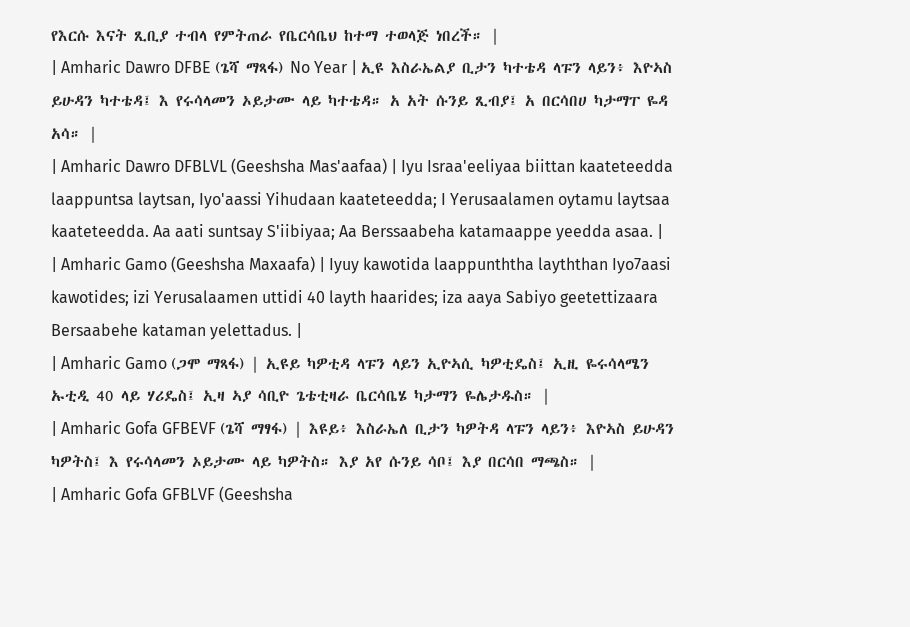የእርሱ እናት ጺቢያ ተብላ የምትጠራ የቤርሳቤህ ከተማ ተወላጅ ነበረች። |
| Amharic Dawro DFBE (ጌሻ ማጻፋ) No Year | ኢዩ እስራኤልያ ቢታን ካተቴዳ ላፑን ላይን፥ እዮኣስ ይሁዳን ካተቴዳ፤ እ የሩሳላመን ኦይታሙ ላይ ካተቴዳ። አ አት ሱንይ ጺብያ፤ አ በርሳበሀ ካታማፐ ዬዳ አሳ። |
| Amharic Dawro DFBLVL (Geeshsha Mas'aafaa) | Iyu Israa'eeliyaa biittan kaateteedda laappuntsa laytsan, Iyo'aassi Yihudaan kaateteedda; I Yerusaalamen oytamu laytsaa kaateteedda. Aa aati suntsay S'iibiyaa; Aa Berssaabeha katamaappe yeedda asaa. |
| Amharic Gamo (Geeshsha Maxaafa) | Iyuy kawotida laappunththa layththan Iyo7aasi kawotides; izi Yerusalaamen uttidi 40 layth haarides; iza aaya Sabiyo geetettizaara Bersaabehe kataman yelettadus. |
| Amharic Gamo (ጋሞ ማጻፋ) | ኢዩይ ካዎቲዳ ላፑን ላይን ኢዮኣሲ ካዎቲዴስ፤ ኢዚ ዬሩሳላሜን ኡቲዲ 40 ላይ ሃሪዴስ፤ ኢዛ ኣያ ሳቢዮ ጌቴቲዛራ ቤርሳቤሄ ካታማን ዬሌታዱስ። |
| Amharic Gofa GFBEVF (ጌሻ ማፃፋ) | እዩይ፥ እስራኤለ ቢታን ካዎትዳ ላፑን ላይን፥ እዮኣስ ይሁዳን ካዎትስ፤ እ የሩሳላመን ኦይታሙ ላይ ካዎትስ። እያ አየ ሱንይ ሳቦ፤ እያ በርሳበ ማጫስ። |
| Amharic Gofa GFBLVF (Geeshsha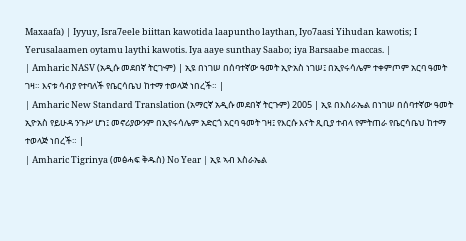Maxaafa) | Iyyuy, Isra7eele biittan kawotida laapuntho laythan, Iyo7aasi Yihudan kawotis; I Yerusalaamen oytamu laythi kawotis. Iya aaye sunthay Saabo; iya Barsaabe maccas. |
| Amharic NASV (አዲሱ መደበኛ ትርጒም) | ኢዩ በነገሠ በሰባተኛው ዓመት ኢዮአስ ነገሠ፤ በኢየሩሳሌም ተቀምጦም አርባ ዓመት ገዛ። እናቱ ሳብያ የተባለች የቤርሳቤህ ከተማ ተወላጅ ነበረች። |
| Amharic New Standard Translation (አማርኛ አዲሱ መደበኛ ትርጉም) 2005 | ኢዩ በእስራኤል በነገሠ በሰባተኛው ዓመት ኢዮአስ የይሁዳ ንጉሥ ሆነ፤ መኖሪያውንም በኢየሩሳሌም አድርጎ አርባ ዓመት ገዛ፤ የእርሱ እናት ጺቢያ ተብላ የምትጠራ የቤርሳቤህ ከተማ ተወላጅ ነበረች። |
| Amharic Tigrinya (መፅሓፍ ቅዱስ) No Year | ኢዩ ኣብ እስራኤል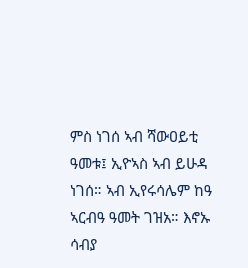ምስ ነገሰ ኣብ ሻውዐይቲ ዓመቱ፤ ኢዮኣስ ኣብ ይሁዳ ነገሰ። ኣብ ኢየሩሳሌም ከዓ ኣርብዓ ዓመት ገዝአ። እኖኡ ሳብያ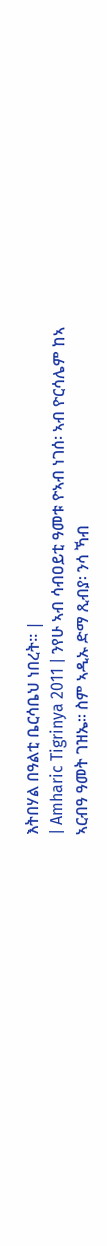እትበሃል በዓልቲ ቤርሳቤህ ነበረት። |
| Amharic Tigrinya 2011 | ንየሁ ኣብ ሳብዐይቲ ዓመቱ ዮኣብ ነገሰ፡ ኣብ ዮርሳሌም ከኣ ኣርብዓ ዓመት ገዝኤ። ስም ኣዲኡ ድማ ጺብያ፡ ንሳ ኻብ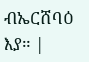ብኤርሸባዕ እያ። |